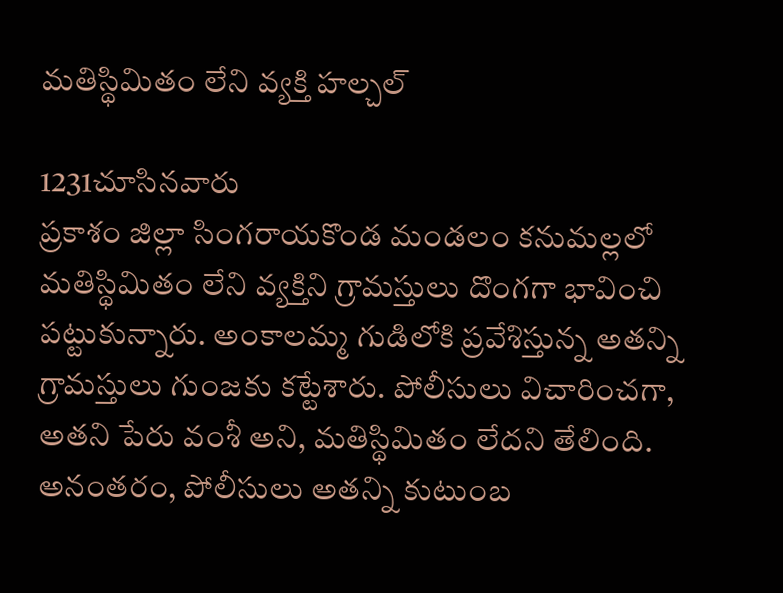మతిస్థిమితం లేని వ్యక్తి హల్చల్

1231చూసినవారు
ప్రకాశం జిల్లా సింగరాయకొండ మండలం కనుమల్లలో మతిస్థిమితం లేని వ్యక్తిని గ్రామస్తులు దొంగగా భావించి పట్టుకున్నారు. అంకాలమ్మ గుడిలోకి ప్రవేశిస్తున్న అతన్ని గ్రామస్తులు గుంజకు కట్టేశారు. పోలీసులు విచారించగా, అతని పేరు వంశీ అని, మతిస్థిమితం లేదని తేలింది. అనంతరం, పోలీసులు అతన్ని కుటుంబ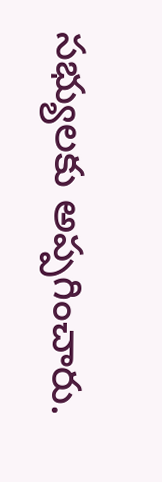సభ్యులకు అప్పగించారు.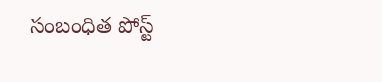సంబంధిత పోస్ట్